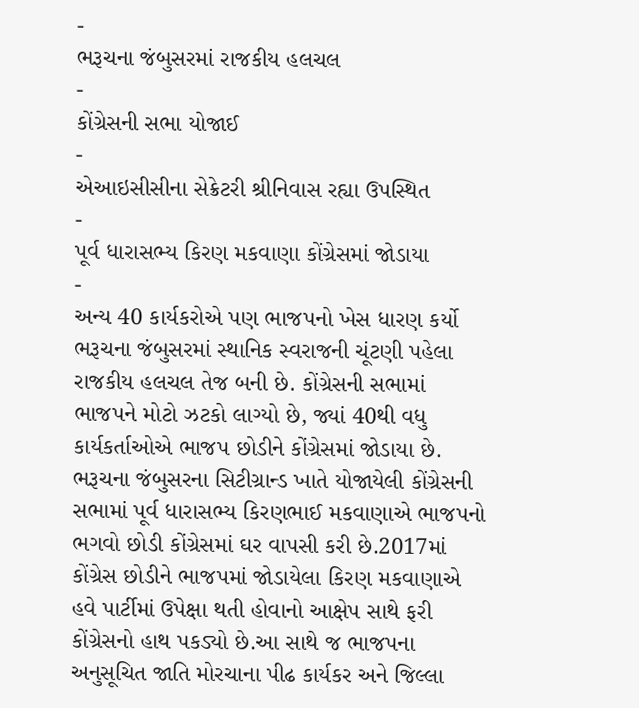-
ભરૂચના જંબુસરમાં રાજકીય હલચલ
-
કોંગ્રેસની સભા યોજાઈ
-
એઆઇસીસીના સેક્રેટરી શ્રીનિવાસ રહ્યા ઉપસ્થિત
-
પૂર્વ ધારાસભ્ય કિરણ મકવાણા કોંગ્રેસમાં જોડાયા
-
અન્ય 40 કાર્યકરોએ પણ ભાજપનો ખેસ ધારણ કર્યો
ભરૂચના જંબુસરમાં સ્થાનિક સ્વરાજની ચૂંટણી પહેલા રાજકીય હલચલ તેજ બની છે. કોંગ્રેસની સભામાં ભાજપને મોટો ઝટકો લાગ્યો છે, જ્યાં 40થી વધુ કાર્યકર્તાઓએ ભાજપ છોડીને કોંગ્રેસમાં જોડાયા છે.
ભરૂચના જંબુસરના સિટીગ્રાન્ડ ખાતે યોજાયેલી કોંગ્રેસની સભામાં પૂર્વ ધારાસભ્ય કિરણભાઈ મકવાણાએ ભાજપનો ભગવો છોડી કોંગ્રેસમાં ઘર વાપસી કરી છે.2017માં કોંગ્રેસ છોડીને ભાજપમાં જોડાયેલા કિરણ મકવાણાએ હવે પાર્ટીમાં ઉપેક્ષા થતી હોવાનો આક્ષેપ સાથે ફરી કોંગ્રેસનો હાથ પકડ્યો છે.આ સાથે જ ભાજપના અનુસૂચિત જાતિ મોરચાના પીઢ કાર્યકર અને જિલ્લા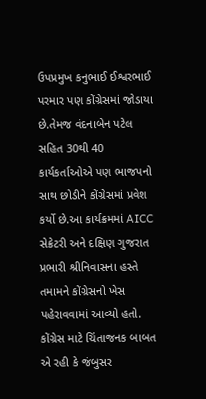ઉપપ્રમુખ કનુભાઈ ઈશ્વરભાઈ પરમાર પણ કોંગ્રેસમાં જોડાયા છે.તેમજ વંદનાબેન પટેલ સહિત 30થી 40 કાર્યકર્તાઓએ પણ ભાજપનો સાથ છોડીને કોંગ્રેસમાં પ્રવેશ કર્યો છે.આ કાર્યક્રમમાં AICC સેક્રેટરી અને દક્ષિણ ગુજરાત પ્રભારી શ્રીનિવાસના હસ્તે તમામને કોંગ્રેસનો ખેસ પહેરાવવામાં આવ્યો હતો. કોંગ્રેસ માટે ચિંતાજનક બાબત એ રહી કે જંબુસર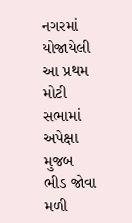નગરમાં યોજાયેલી આ પ્રથમ મોટી સભામાં અપેક્ષા મુજબ ભીડ જોવા મળી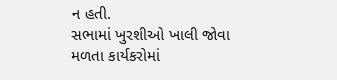ન હતી.
સભામાં ખુરશીઓ ખાલી જોવા મળતા કાર્યકરોમાં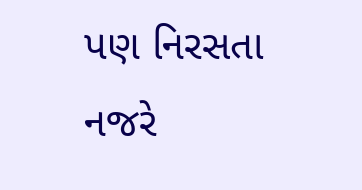પણ નિરસતા નજરે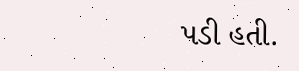પડી હતી.